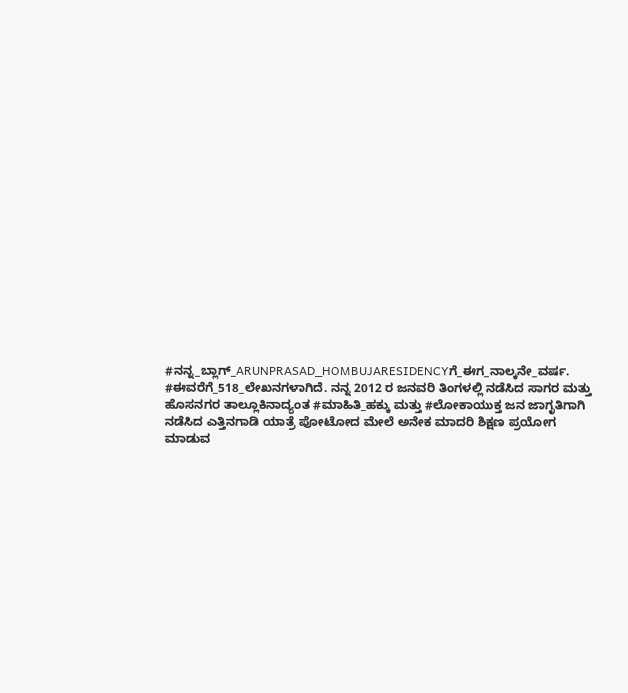#ನನ್ನ_ಬ್ಲಾಗ್_ARUNPRASAD_HOMBUJARESIDENCYಗೆ_ಈಗ_ನಾಲ್ಕನೇ_ವರ್ಷ. #ಈವರೆಗೆ_518_ಲೇಖನಗಳಾಗಿದೆ. ನನ್ನ 2012 ರ ಜನವರಿ ತಿಂಗಳಲ್ಲಿ ನಡೆಸಿದ ಸಾಗರ ಮತ್ತು ಹೊಸನಗರ ತಾಲ್ಲೂಕಿನಾದ್ಯಂತ #ಮಾಹಿತಿ_ಹಕ್ಕು ಮತ್ತು #ಲೋಕಾಯುಕ್ತ ಜನ ಜಾಗೃತಿಗಾಗಿ ನಡೆಸಿದ ಎತ್ತಿನಗಾಡಿ ಯಾತ್ರೆ ಪೋಟೋದ ಮೇಲೆ ಅನೇಕ ಮಾದರಿ ಶಿಕ್ಷಣ ಪ್ರಯೋಗ ಮಾಡುವ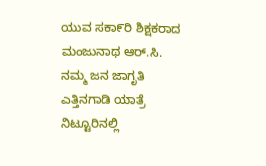ಯುವ ಸಕಾ೯ರಿ ಶಿಕ್ಷಕರಾದ ಮಂಜುನಾಥ ಆರ್.ಸಿ. ನಮ್ಮ ಜನ ಜಾಗೃತಿ ಎತ್ತಿನಗಾಡಿ ಯಾತ್ರೆ ನಿಟ್ಟೂರಿನಲ್ಲಿ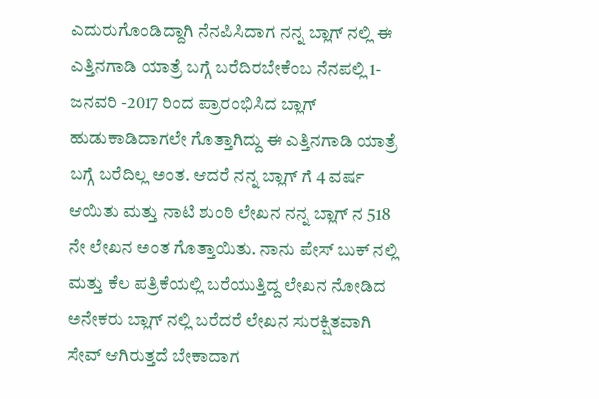ಎದುರುಗೊಂಡಿದ್ದಾಗಿ ನೆನಪಿಸಿದಾಗ ನನ್ನ ಬ್ಲಾಗ್ ನಲ್ಲಿ ಈ ಎತ್ತಿನಗಾಡಿ ಯಾತ್ರೆ ಬಗ್ಗೆ ಬರೆದಿರಬೇಕೆಂಬ ನೆನಪಲ್ಲಿ 1- ಜನವರಿ -2017 ರಿಂದ ಪ್ರಾರಂಭಿಸಿದ ಬ್ಲಾಗ್ ಹುಡುಕಾಡಿದಾಗಲೇ ಗೊತ್ತಾಗಿದ್ದು ಈ ಎತ್ತಿನಗಾಡಿ ಯಾತ್ರೆ ಬಗ್ಗೆ ಬರೆದಿಲ್ಲ ಅಂತ. ಆದರೆ ನನ್ನ ಬ್ಲಾಗ್ ಗೆ 4 ವರ್ಷ ಆಯಿತು ಮತ್ತು ನಾಟಿ ಶುಂಠಿ ಲೇಖನ ನನ್ನ ಬ್ಲಾಗ್ ನ 518 ನೇ ಲೇಖನ ಅಂತ ಗೊತ್ತಾಯಿತು. ನಾನು ಪೇಸ್ ಬುಕ್ ನಲ್ಲಿ ಮತ್ತು ಕೆಲ ಪತ್ರಿಕೆಯಲ್ಲಿ ಬರೆಯುತ್ತಿದ್ದ ಲೇಖನ ನೋಡಿದ ಅನೇಕರು ಬ್ಲಾಗ್ ನಲ್ಲಿ ಬರೆದರೆ ಲೇಖನ ಸುರಕ್ಷಿತವಾಗಿ ಸೇವ್ ಆಗಿರುತ್ತದೆ ಬೇಕಾದಾಗ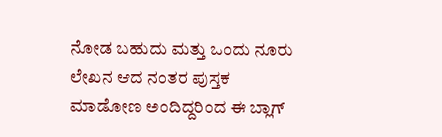ನೋಡ ಬಹುದು ಮತ್ತು ಒಂದು ನೂರು ಲೇಖನ ಆದ ನಂತರ ಪುಸ್ತಕ ಮಾಡೋಣ ಅಂದಿದ್ದರಿಂದ ಈ ಬ್ಲಾಗ್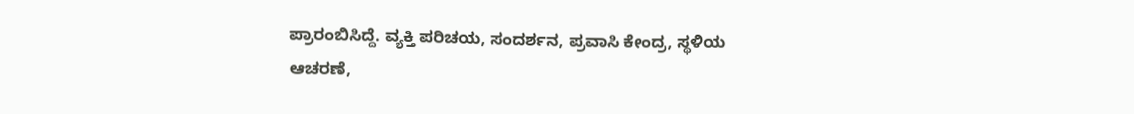ಪ್ರಾರಂಬಿಸಿದ್ದೆ. ವ್ಯಕ್ತಿ ಪರಿಚಯ, ಸಂದರ್ಶನ, ಪ್ರವಾಸಿ ಕೇಂದ್ರ, ಸ್ಥಳಿಯ ಆಚರಣೆ,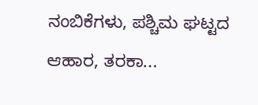ನಂಬಿಕೆಗಳು, ಪಶ್ಚಿಮ ಘಟ್ಟದ ಆಹಾರ, ತರಕಾ...